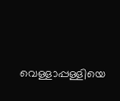വെള്ളാപ്പള്ളിയെ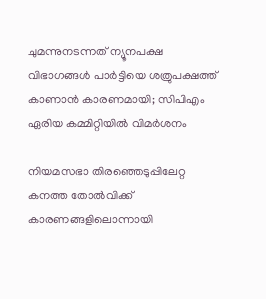ചുമന്നുനടന്നത് ന്യൂനപക്ഷ വിഭാഗങ്ങൾ പാർട്ടിയെ ശത്രുപക്ഷത്ത് കാണാൻ കാരണമായി; സിപിഎം ഏരിയ കമ്മിറ്റിയിൽ വിമർശനം

നിയമസഭാ തിരഞ്ഞെടുപ്പിലേറ്റ കനത്ത തോൽവിക്ക് കാരണങ്ങളിലൊന്നായി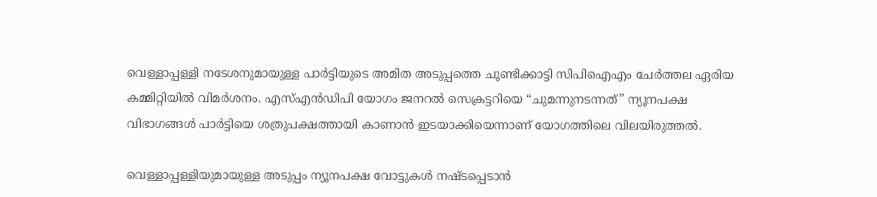വെള്ളാപ്പള്ളി നടേശനുമായുള്ള പാർട്ടിയുടെ അമിത അടുപ്പത്തെ ചൂണ്ടിക്കാട്ടി സിപിഐഎം ചേർത്തല ഏരിയ കമ്മിറ്റിയിൽ വിമർശനം. എസ്എൻഡിപി യോഗം ജനറൽ സെക്രട്ടറിയെ “ചുമന്നുനടന്നത്” ന്യൂനപക്ഷ വിഭാഗങ്ങൾ പാർട്ടിയെ ശത്രുപക്ഷത്തായി കാണാൻ ഇടയാക്കിയെന്നാണ് യോഗത്തിലെ വിലയിരുത്തൽ.

വെള്ളാപ്പള്ളിയുമായുള്ള അടുപ്പം ന്യൂനപക്ഷ വോട്ടുകൾ നഷ്ടപ്പെടാൻ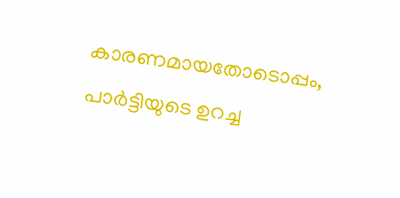കാരണമായതോടൊപ്പം, പാർട്ടിയുടെ ഉറച്ച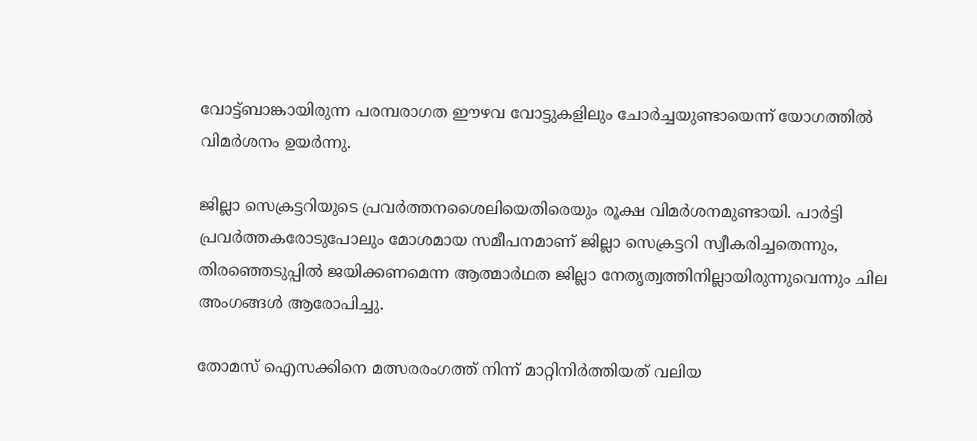വോട്ട്ബാങ്കായിരുന്ന പരമ്പരാഗത ഈഴവ വോട്ടുകളിലും ചോർച്ചയുണ്ടായെന്ന് യോഗത്തിൽ വിമർശനം ഉയർന്നു.

ജില്ലാ സെക്രട്ടറിയുടെ പ്രവർത്തനശൈലിയെതിരെയും രൂക്ഷ വിമർശനമുണ്ടായി. പാർട്ടി പ്രവർത്തകരോടുപോലും മോശമായ സമീപനമാണ് ജില്ലാ സെക്രട്ടറി സ്വീകരിച്ചതെന്നും, തിരഞ്ഞെടുപ്പിൽ ജയിക്കണമെന്ന ആത്മാർഥത ജില്ലാ നേതൃത്വത്തിനില്ലായിരുന്നുവെന്നും ചില അംഗങ്ങൾ ആരോപിച്ചു.

തോമസ് ഐസക്കിനെ മത്സരരംഗത്ത് നിന്ന് മാറ്റിനിർത്തിയത് വലിയ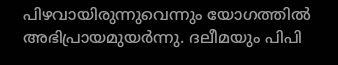പിഴവായിരുന്നുവെന്നും യോഗത്തിൽ അഭിപ്രായമുയർന്നു. ദലീമയും പിപി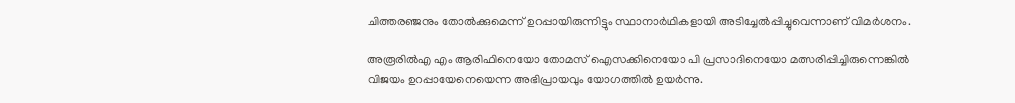ചിത്തരഞ്ജനും തോൽക്കുമെന്ന് ഉറപ്പായിരുന്നിട്ടും സ്ഥാനാർഥികളായി അടിച്ചേൽപ്പിച്ചുവെന്നാണ് വിമർശനം.

അരൂരിൽഎ എം ആരിഫിനെയോ തോമസ് ഐസക്കിനെയോ പി പ്രസാദിനെയോ മത്സരിപ്പിച്ചിരുന്നെങ്കിൽ വിജയം ഉറപ്പായേനെയെന്ന അഭിപ്രായവും യോഗത്തിൽ ഉയർന്നു.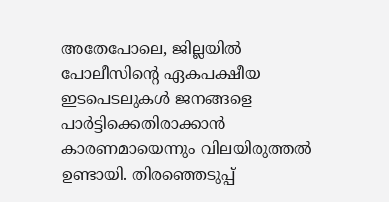അതേപോലെ, ജില്ലയിൽ പോലീസിന്റെ ഏകപക്ഷീയ ഇടപെടലുകൾ ജനങ്ങളെ പാർട്ടിക്കെതിരാക്കാൻ കാരണമായെന്നും വിലയിരുത്തൽ ഉണ്ടായി. തിരഞ്ഞെടുപ്പ്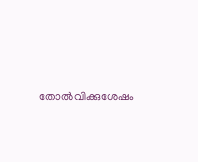തോൽവിക്കുശേഷം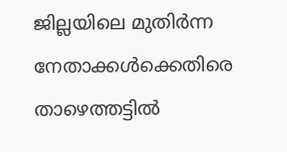ജില്ലയിലെ മുതിർന്ന നേതാക്കൾക്കെതിരെ താഴെത്തട്ടിൽ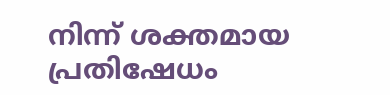നിന്ന് ശക്തമായ പ്രതിഷേധം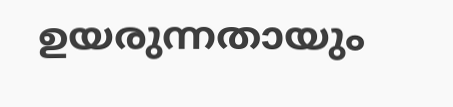ഉയരുന്നതായും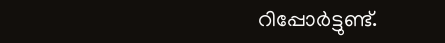റിപ്പോർട്ടുണ്ട്.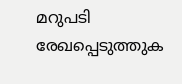മറുപടി രേഖപ്പെടുത്തുക